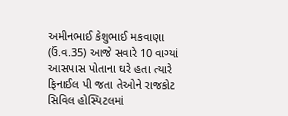અમીનભાઈ કેશુભાઈ મકવાણા (ઉં.વ.35) આજે સવારે 10 વાગ્યાં આસપાસ પોતાના ઘરે હતા ત્યારે ફિનાઈલ પી જતા તેઓને રાજકોટ સિવિલ હોસ્પિટલમાં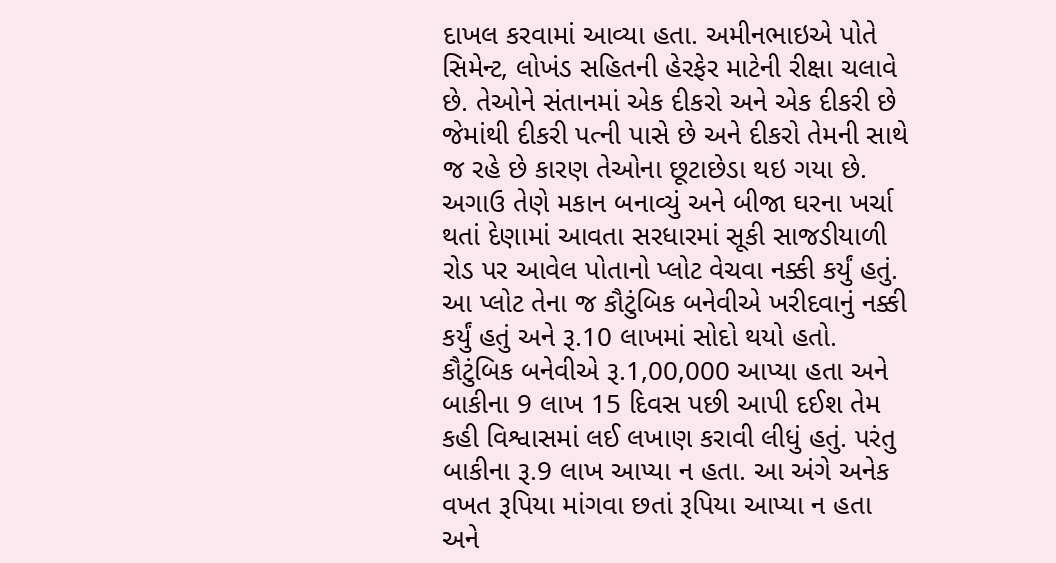દાખલ કરવામાં આવ્યા હતા. અમીનભાઇએ પોતે સિમેન્ટ, લોખંડ સહિતની હેરફેર માટેની રીક્ષા ચલાવે છે. તેઓને સંતાનમાં એક દીકરો અને એક દીકરી છે જેમાંથી દીકરી પત્ની પાસે છે અને દીકરો તેમની સાથે જ રહે છે કારણ તેઓના છૂટાછેડા થઇ ગયા છે. અગાઉ તેણે મકાન બનાવ્યું અને બીજા ઘરના ખર્ચા થતાં દેણામાં આવતા સરધારમાં સૂકી સાજડીયાળી રોડ પર આવેલ પોતાનો પ્લોટ વેચવા નક્કી કર્યું હતું. આ પ્લોટ તેના જ કૌટુંબિક બનેવીએ ખરીદવાનું નક્કી કર્યું હતું અને રૂ.10 લાખમાં સોદો થયો હતો. કૌટુંબિક બનેવીએ રૂ.1,00,000 આપ્યા હતા અને બાકીના 9 લાખ 15 દિવસ પછી આપી દઈશ તેમ કહી વિશ્વાસમાં લઈ લખાણ કરાવી લીધું હતું. પરંતુ બાકીના રૂ.9 લાખ આપ્યા ન હતા. આ અંગે અનેક વખત રૂપિયા માંગવા છતાં રૂપિયા આપ્યા ન હતા અને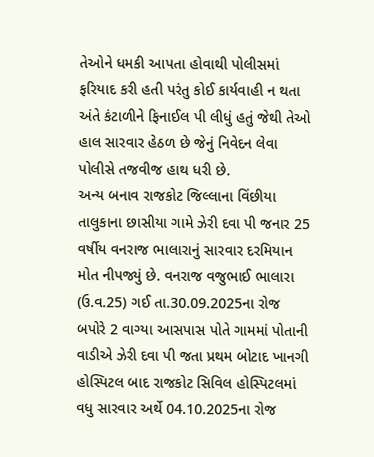તેઓને ધમકી આપતા હોવાથી પોલીસમાં ફરિયાદ કરી હતી પરંતુ કોઈ કાર્યવાહી ન થતા અંતે કંટાળીને ફિનાઈલ પી લીધું હતું જેથી તેઓ હાલ સારવાર હેઠળ છે જેનું નિવેદન લેવા પોલીસે તજવીજ હાથ ધરી છે.
અન્ય બનાવ રાજકોટ જિલ્લાના વિંછીયા તાલુકાના છાસીયા ગામે ઝેરી દવા પી જનાર 25 વર્ષીય વનરાજ ભાલારાનું સારવાર દરમિયાન મોત નીપજ્યું છે. વનરાજ વજુભાઈ ભાલારા (ઉ.વ.25) ગઈ તા.30.09.2025ના રોજ બપોરે 2 વાગ્યા આસપાસ પોતે ગામમાં પોતાની વાડીએ ઝેરી દવા પી જતા પ્રથમ બોટાદ ખાનગી હોસ્પિટલ બાદ રાજકોટ સિવિલ હોસ્પિટલમાં વધુ સારવાર અર્થે 04.10.2025ના રોજ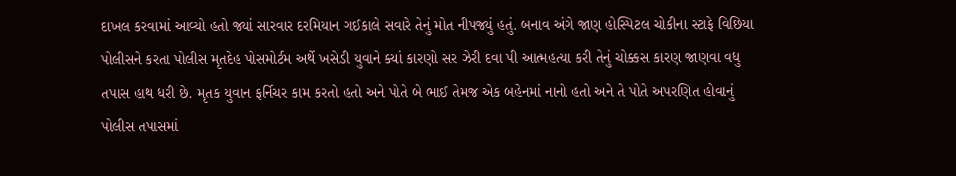દાખલ કરવામાં આવ્યો હતો જ્યાં સારવાર દરમિયાન ગઈકાલે સવારે તેનું મોત નીપજ્યું હતું. બનાવ અંગે જાણ હોસ્પિટલ ચોકીના સ્ટાફે વિછિયા પોલીસને કરતા પોલીસ મૃતદેહ પોસમોર્ટમ અર્થે ખસેડી યુવાને ક્યાં કારણો સર ઝેરી દવા પી આત્મહત્યા કરી તેનું ચોક્કસ કારણ જાણવા વધુ તપાસ હાથ ધરી છે. મૃતક યુવાન ફર્નિચર કામ કરતો હતો અને પોતે બે ભાઈ તેમજ એક બહેનમાં નાનો હતો અને તે પોતે અપરણિત હોવાનું પોલીસ તપાસમાં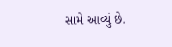સામે આવ્યું છે.